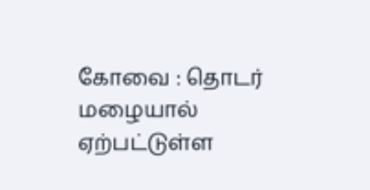கோவை : தொடர் மழையால் ஏற்பட்டுள்ள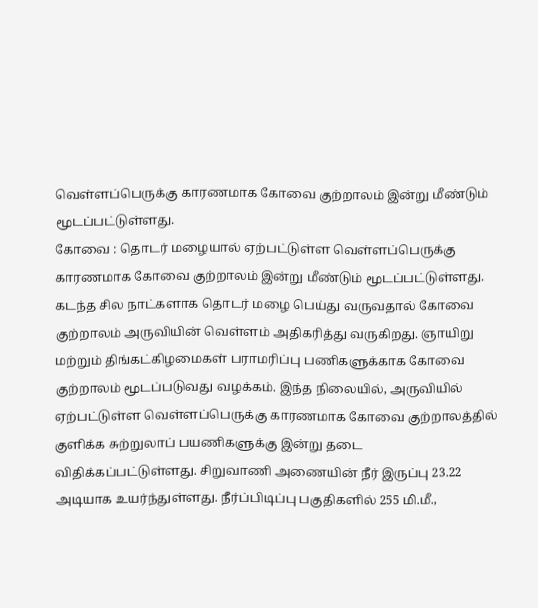வெள்ளப்பெருக்கு காரணமாக கோவை குற்றாலம் இன்று மீண்டும் மூடப்பட்டுள்ளது.
கோவை : தொடர் மழையால் ஏற்பட்டுள்ள வெள்ளப்பெருக்கு காரணமாக கோவை குற்றாலம் இன்று மீண்டும் மூடப்பட்டுள்ளது.
கடந்த சில நாட்களாக தொடர் மழை பெய்து வருவதால் கோவை குற்றாலம் அருவியின் வெள்ளம் அதிகரித்து வருகிறது. ஞாயிறு மற்றும் திங்கட்கிழமைகள் பராமரிப்பு பணிகளுக்காக கோவை குற்றாலம் மூடப்படுவது வழக்கம். இந்த நிலையில், அருவியில் ஏற்பட்டுள்ள வெள்ளப்பெருக்கு காரணமாக கோவை குற்றாலத்தில் குளிக்க சுற்றுலாப் பயணிகளுக்கு இன்று தடை விதிக்கப்பட்டுள்ளது. சிறுவாணி அணையின் நீர் இருப்பு 23.22 அடியாக உயர்ந்துள்ளது. நீர்ப்பிடிப்பு பகுதிகளில் 255 மி.மீ.,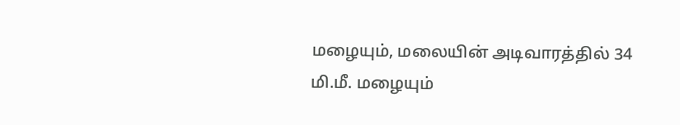மழையும், மலையின் அடிவாரத்தில் 34 மி.மீ. மழையும்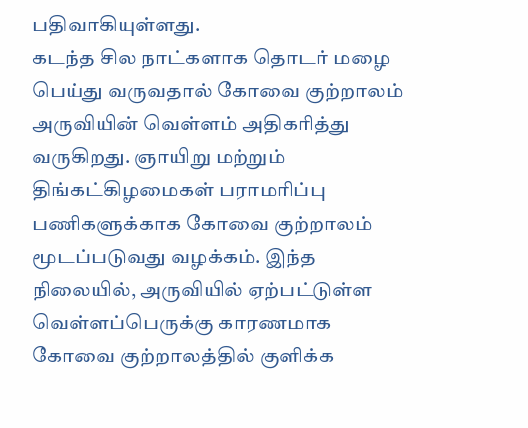பதிவாகியுள்ளது.
கடந்த சில நாட்களாக தொடர் மழை பெய்து வருவதால் கோவை குற்றாலம் அருவியின் வெள்ளம் அதிகரித்து வருகிறது. ஞாயிறு மற்றும் திங்கட்கிழமைகள் பராமரிப்பு பணிகளுக்காக கோவை குற்றாலம் மூடப்படுவது வழக்கம். இந்த நிலையில், அருவியில் ஏற்பட்டுள்ள வெள்ளப்பெருக்கு காரணமாக கோவை குற்றாலத்தில் குளிக்க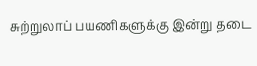சுற்றுலாப் பயணிகளுக்கு இன்று தடை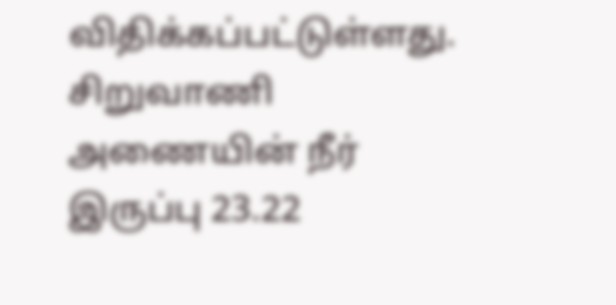விதிக்கப்பட்டுள்ளது. சிறுவாணி அணையின் நீர் இருப்பு 23.22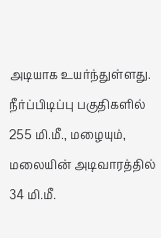அடியாக உயர்ந்துள்ளது. நீர்ப்பிடிப்பு பகுதிகளில் 255 மி.மீ., மழையும், மலையின் அடிவாரத்தில் 34 மி.மீ.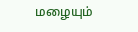மழையும்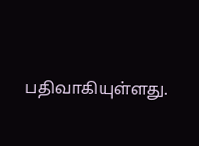பதிவாகியுள்ளது.